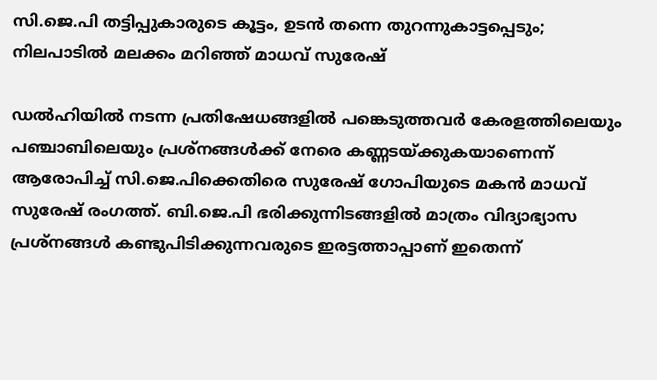സി.ജെ.പി തട്ടിപ്പുകാരുടെ കൂട്ടം, ഉടൻ തന്നെ തുറന്നുകാട്ടപ്പെടും; നിലപാടിൽ മലക്കം മറിഞ്ഞ് മാധവ് സുരേഷ്

ഡൽഹിയിൽ നടന്ന പ്രതിഷേധങ്ങളിൽ പങ്കെടുത്തവർ കേരളത്തിലെയും പഞ്ചാബിലെയും പ്രശ്നങ്ങൾക്ക് നേരെ കണ്ണടയ്ക്കുകയാണെന്ന് ആരോപിച്ച് സി.ജെ.പിക്കെതിരെ സുരേഷ് ഗോപിയുടെ മകൻ മാധവ് സുരേഷ് രംഗത്ത്. ബി.ജെ.പി ഭരിക്കുന്നിടങ്ങളിൽ മാത്രം വിദ്യാഭ്യാസ പ്രശ്നങ്ങൾ കണ്ടുപിടിക്കുന്നവരുടെ ഇരട്ടത്താപ്പാണ് ഇതെന്ന്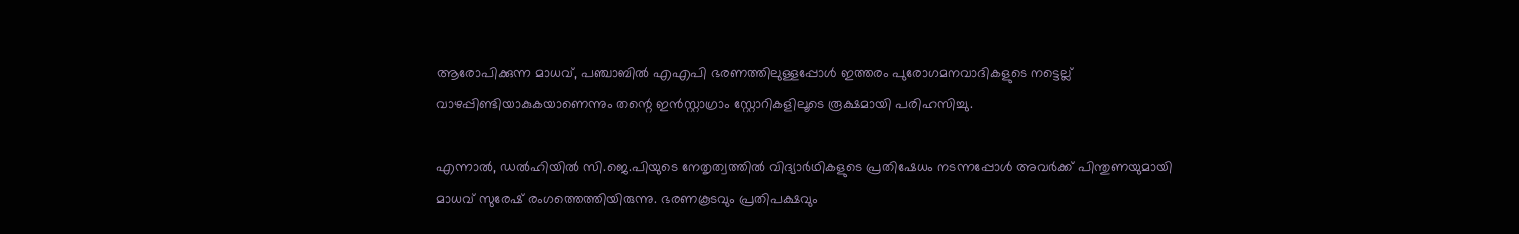ആരോപിക്കുന്ന മാധവ്, പഞ്ചാബിൽ എഎപി ഭരണത്തിലുള്ളപ്പോൾ ഇത്തരം പുരോഗമനവാദികളുടെ നട്ടെല്ല് വാഴപ്പിണ്ടിയാകുകയാണെന്നും തന്റെ ഇൻസ്റ്റാഗ്രാം സ്റ്റോറികളിലൂടെ രൂക്ഷമായി പരിഹസിച്ചു.

എന്നാൽ, ഡൽഹിയിൽ സി.ജെ.പിയുടെ നേതൃത്വത്തിൽ വിദ്യാർഥികളുടെ പ്രതിഷേധം നടന്നപ്പോൾ അവർക്ക് പിന്തുണയുമായി മാധവ് സുരേഷ് രംഗത്തെത്തിയിരുന്നു. ഭരണകൂടവും പ്രതിപക്ഷവും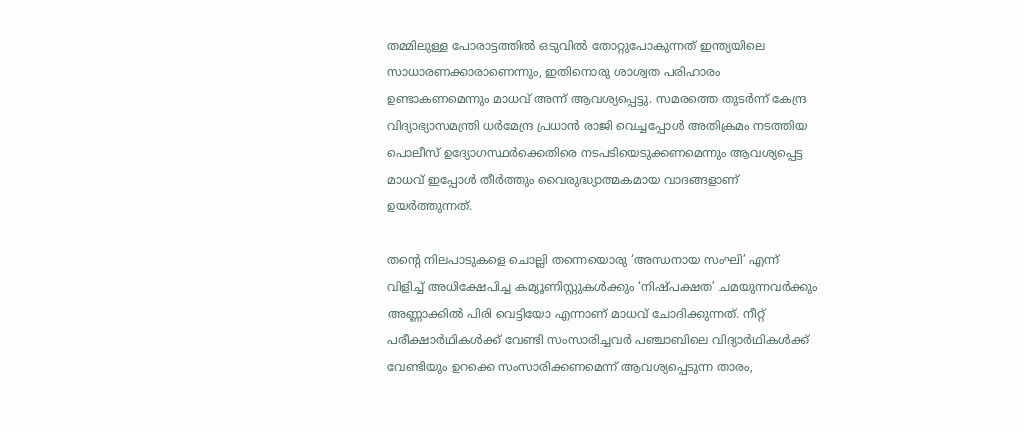തമ്മിലുള്ള പോരാട്ടത്തിൽ ഒടുവിൽ തോറ്റുപോകുന്നത് ഇന്ത്യയിലെ സാധാരണക്കാരാണെന്നും, ഇതിനൊരു ശാശ്വത പരിഹാരം ഉണ്ടാകണമെന്നും മാധവ് അന്ന് ആവശ്യപ്പെട്ടു. സമരത്തെ തുടർന്ന് കേന്ദ്ര വിദ്യാഭ്യാസമന്ത്രി ധർമേന്ദ്ര പ്രധാൻ രാജി വെച്ചപ്പോൾ അതിക്രമം നടത്തിയ പൊലീസ് ഉദ്യോഗസ്ഥർക്കെതിരെ നടപടിയെടുക്കണമെന്നും ആവശ്യപ്പെട്ട മാധവ് ഇപ്പോൾ തീർത്തും വൈരുദ്ധ്യാത്മകമായ വാദങ്ങളാണ് ഉയർത്തുന്നത്.

തന്റെ നിലപാടുകളെ ചൊല്ലി തന്നെയൊരു ‘അന്ധനായ സംഘി’ എന്ന് വിളിച്ച് അധിക്ഷേപിച്ച കമ്യൂണിസ്റ്റുകൾക്കും ‘നിഷ്പക്ഷത’ ചമയുന്നവർക്കും അണ്ണാക്കിൽ പിരി വെട്ടിയോ എന്നാണ് മാധവ് ചോദിക്കുന്നത്. നീറ്റ് പരീക്ഷാർഥികൾക്ക് വേണ്ടി സംസാരിച്ചവർ പഞ്ചാബിലെ വിദ്യാർഥികൾക്ക് വേണ്ടിയും ഉറക്കെ സംസാരിക്കണമെന്ന് ആവശ്യപ്പെടുന്ന താരം,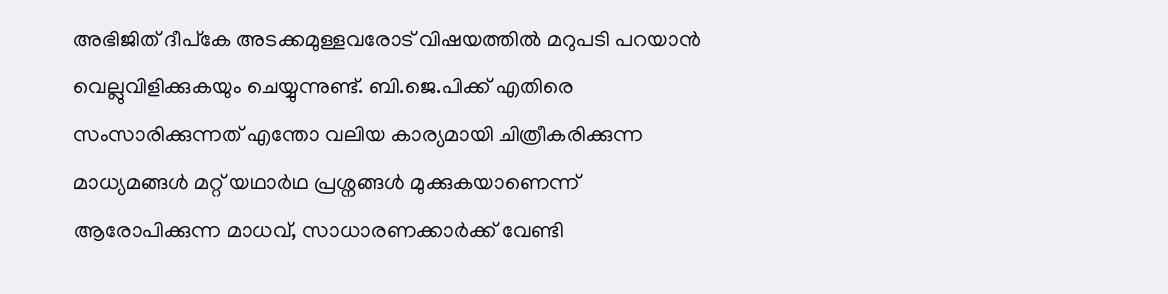അഭിജിത് ദീപ്കേ അടക്കമുള്ളവരോട് വിഷയത്തിൽ മറുപടി പറയാൻ വെല്ലുവിളിക്കുകയും ചെയ്യുന്നുണ്ട്. ബി.ജെ.പിക്ക് എതിരെ സംസാരിക്കുന്നത് എന്തോ വലിയ കാര്യമായി ചിത്രീകരിക്കുന്ന മാധ്യമങ്ങൾ മറ്റ് യഥാർഥ പ്രശ്നങ്ങൾ മുക്കുകയാണെന്ന് ആരോപിക്കുന്ന മാധവ്, സാധാരണക്കാർക്ക് വേണ്ടി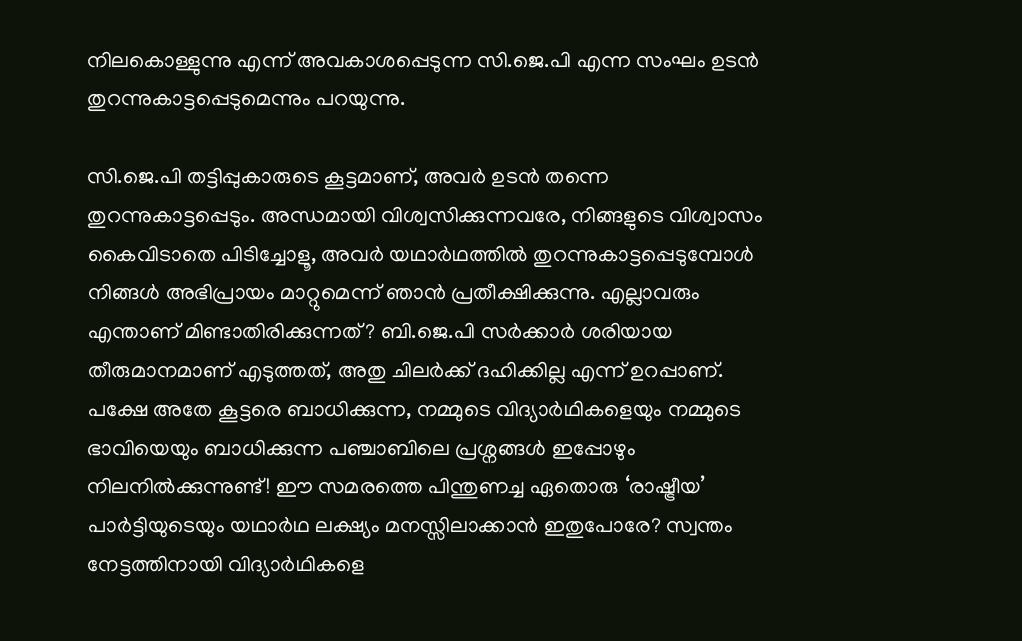നിലകൊള്ളുന്നു എന്ന് അവകാശപ്പെടുന്ന സി.ജെ.പി എന്ന സംഘം ഉടൻ തുറന്നുകാട്ടപ്പെടുമെന്നും പറയുന്നു.

സി.ജെ.പി തട്ടിപ്പുകാരുടെ കൂട്ടമാണ്, അവർ ഉടൻ തന്നെ തുറന്നുകാട്ടപ്പെടും. അന്ധമായി വിശ്വസിക്കുന്നവരേ, നിങ്ങളുടെ വിശ്വാസം കൈവിടാതെ പിടിച്ചോളൂ, അവർ യഥാർഥത്തിൽ തുറന്നുകാട്ടപ്പെടുമ്പോൾ നിങ്ങൾ അഭിപ്രായം മാറ്റുമെന്ന് ഞാൻ പ്രതീക്ഷിക്കുന്നു. എല്ലാവരും എന്താണ് മിണ്ടാതിരിക്കുന്നത്? ബി.ജെ.പി സർക്കാർ ശരിയായ തീരുമാനമാണ് എടുത്തത്, അതു ചിലർക്ക് ദഹിക്കില്ല എന്ന് ഉറപ്പാണ്. പക്ഷേ അതേ കൂട്ടരെ ബാധിക്കുന്ന, നമ്മുടെ വിദ്യാർഥികളെയും നമ്മുടെ ഭാവിയെയും ബാധിക്കുന്ന പഞ്ചാബിലെ പ്രശ്നങ്ങൾ ഇപ്പോഴും നിലനിൽക്കുന്നുണ്ട്! ഈ സമരത്തെ പിന്തുണച്ച ഏതൊരു ‘രാഷ്ട്രീയ’ പാർട്ടിയുടെയും യഥാർഥ ലക്ഷ്യം മനസ്സിലാക്കാൻ ഇതുപോരേ? സ്വന്തം നേട്ടത്തിനായി വിദ്യാർഥികളെ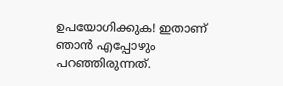ഉപയോഗിക്കുക! ഇതാണ് ഞാൻ എപ്പോഴും പറഞ്ഞിരുന്നത്.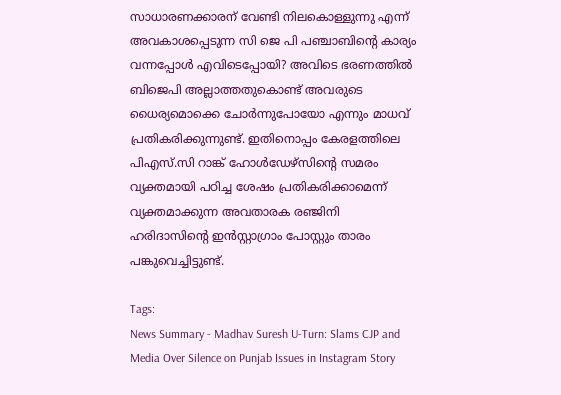സാധാരണക്കാരന് വേണ്ടി നിലകൊള്ളുന്നു എന്ന് അവകാശപ്പെടുന്ന സി ജെ പി പഞ്ചാബിന്റെ കാര്യം വന്നപ്പോൾ എവിടെപ്പോയി? അവിടെ ഭരണത്തിൽ ബിജെപി അല്ലാത്തതുകൊണ്ട് അവരുടെ ധൈര്യമൊക്കെ ചോർന്നുപോയോ എന്നും മാധവ് പ്രതികരിക്കുന്നുണ്ട്. ഇതിനൊപ്പം കേരളത്തിലെ പിഎസ്.സി റാങ്ക് ഹോൾഡേഴ്‌സിന്റെ സമരം വ്യക്തമായി പഠിച്ച ശേഷം പ്രതികരിക്കാമെന്ന് വ്യക്തമാക്കുന്ന അവതാരക രഞ്ജിനി ഹരിദാസിന്റെ ഇൻസ്റ്റാഗ്രാം പോസ്റ്റും താരം പങ്കുവെച്ചിട്ടുണ്ട്.

Tags:
News Summary - Madhav Suresh U-Turn: Slams CJP and Media Over Silence on Punjab Issues in Instagram Story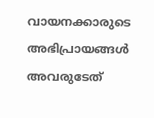വായനക്കാരുടെ അഭിപ്രായങ്ങള്‍ അവരുടേത്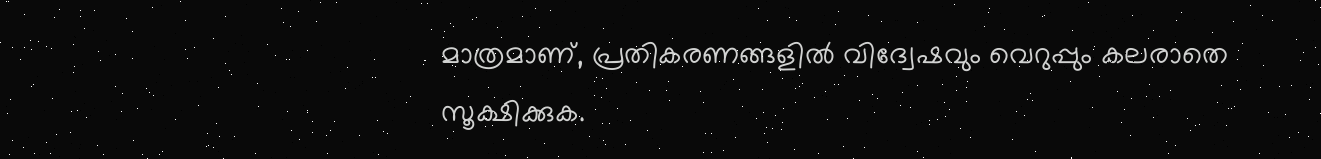മാത്രമാണ്, പ്രതികരണങ്ങളിൽ വിദ്വേഷവും വെറുപ്പും കലരാതെ സൂക്ഷിക്കുക.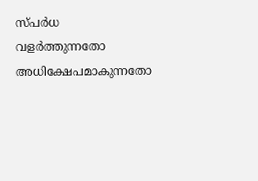സ്പർധ വളർത്തുന്നതോ അധിക്ഷേപമാകുന്നതോ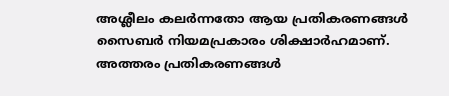അശ്ലീലം കലർന്നതോ ആയ പ്രതികരണങ്ങൾ സൈബർ നിയമപ്രകാരം ശിക്ഷാർഹമാണ്. അത്തരം പ്രതികരണങ്ങൾ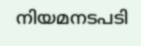നിയമനടപടി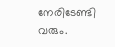നേരിടേണ്ടി വരും.